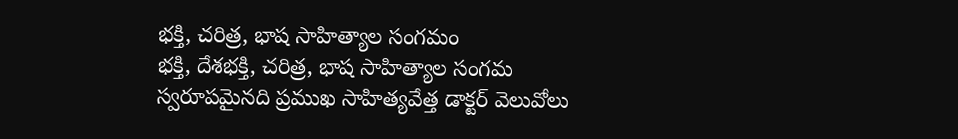భక్తి, చరిత్ర, భాష సాహిత్యాల సంగమం
భక్తి, దేశభక్తి, చరిత్ర, భాష సాహిత్యాల సంగమ స్వరూపమైనది ప్రముఖ సాహిత్యవేత్త డాక్టర్ వెలువోలు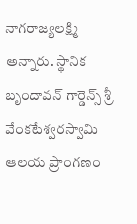నాగరాజ్యలక్ష్మి అన్నారు. స్థానిక బృందావన్ గార్డెన్స్ శ్రీ వేంకటేశ్వరస్వామి ఆలయ ప్రాంగణం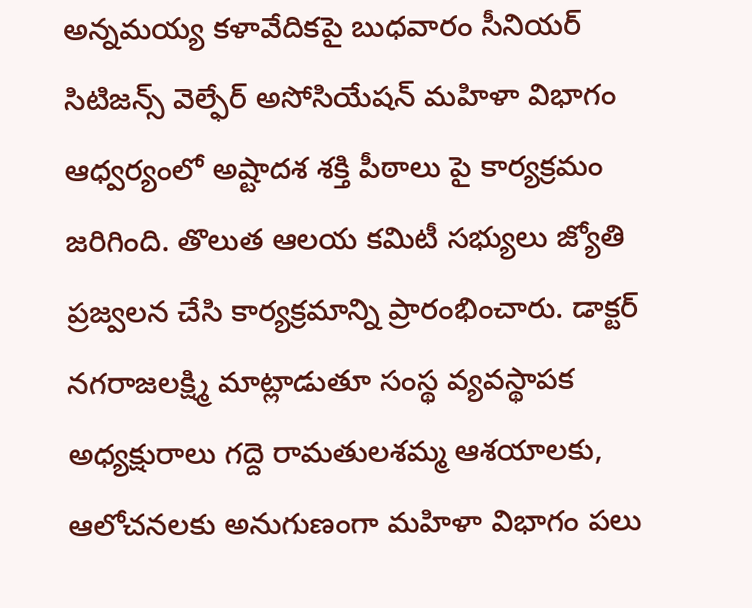అన్నమయ్య కళావేదికపై బుధవారం సీనియర్ సిటిజన్స్ వెల్ఫేర్ అసోసియేషన్ మహిళా విభాగం ఆధ్వర్యంలో అష్టాదశ శక్తి పీఠాలు పై కార్యక్రమం జరిగింది. తొలుత ఆలయ కమిటీ సభ్యులు జ్యోతి ప్రజ్వలన చేసి కార్యక్రమాన్ని ప్రారంభించారు. డాక్టర్ నగరాజలక్ష్మి మాట్లాడుతూ సంస్థ వ్యవస్థాపక అధ్యక్షురాలు గద్దె రామతులశమ్మ ఆశయాలకు, ఆలోచనలకు అనుగుణంగా మహిళా విభాగం పలు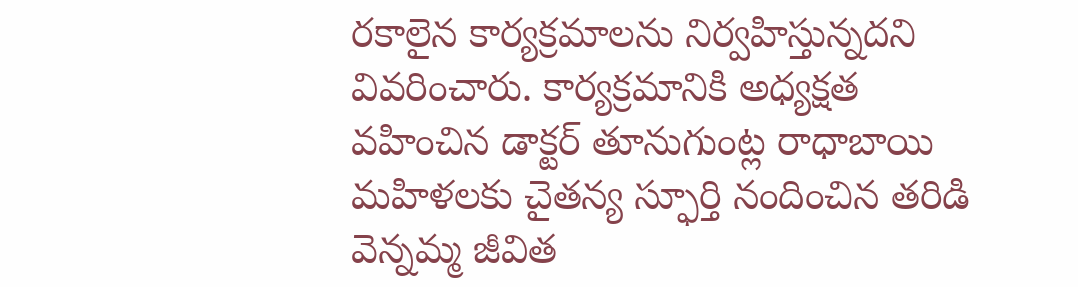రకాలైన కార్యక్రమాలను నిర్వహిస్తున్నదని వివరించారు. కార్యక్రమానికి అధ్యక్షత వహించిన డాక్టర్ తూనుగుంట్ల రాధాబాయి మహిళలకు చైతన్య స్ఫూర్తి నందించిన తరిడి వెన్నమ్మ జీవిత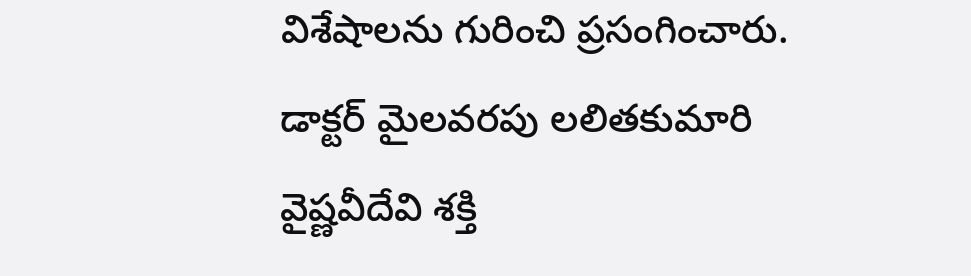విశేషాలను గురించి ప్రసంగించారు. డాక్టర్ మైలవరపు లలితకుమారి వైష్ణవీదేవి శక్తి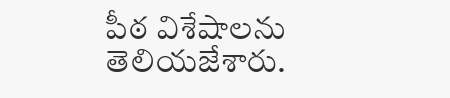పీఠ విశేషాలను తెలియజేశారు.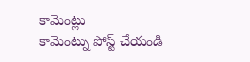కామెంట్లు
కామెంట్ను పోస్ట్ చేయండి